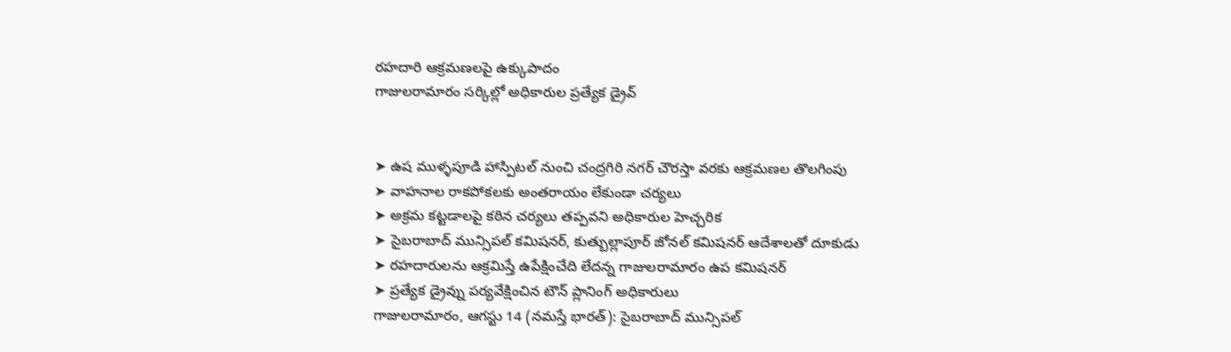రహదారి ఆక్రమణలపై ఉక్కుపాదం
గాజులరామారం సర్కిల్లో అధికారుల ప్రత్యేక డ్రైవ్


➤ ఉష ముళ్ళపూడి హాస్పిటల్ నుంచి చంద్రగిరి నగర్ చౌరస్తా వరకు ఆక్రమణల తొలగింపు
➤ వాహనాల రాకపోకలకు అంతరాయం లేకుండా చర్యలు
➤ అక్రమ కట్టడాలపై కఠిన చర్యలు తప్పవని అధికారుల హెచ్చరిక
➤ సైబరాబాద్ మున్సిపల్ కమిషనర్, కుత్బుల్లాపూర్ జోనల్ కమిషనర్ ఆదేశాలతో దూకుడు
➤ రహదారులను ఆక్రమిస్తే ఉపేక్షించేది లేదన్న గాజులరామారం ఉప కమిషనర్
➤ ప్రత్యేక డ్రైవ్ను పర్యవేక్షించిన టౌన్ ప్లానింగ్ అధికారులు
గాజులరామారం, ఆగస్టు 14 (నమస్తే భారత్): సైబరాబాద్ మున్సిపల్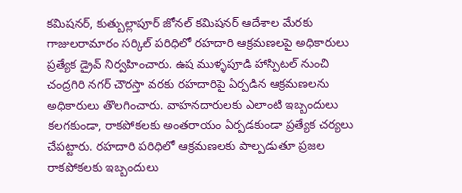కమిషనర్, కుత్బుల్లాపూర్ జోనల్ కమిషనర్ ఆదేశాల మేరకు గాజులరామారం సర్కిల్ పరిధిలో రహదారి ఆక్రమణలపై అధికారులు ప్రత్యేక డ్రైవ్ నిర్వహించారు. ఉష ముళ్ళపూడి హాస్పిటల్ నుంచి చంద్రగిరి నగర్ చౌరస్తా వరకు రహదారిపై ఏర్పడిన ఆక్రమణలను అధికారులు తొలగించారు. వాహనదారులకు ఎలాంటి ఇబ్బందులు కలగకుండా, రాకపోకలకు అంతరాయం ఏర్పడకుండా ప్రత్యేక చర్యలు చేపట్టారు. రహదారి పరిధిలో ఆక్రమణలకు పాల్పడుతూ ప్రజల రాకపోకలకు ఇబ్బందులు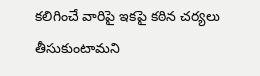కలిగించే వారిపై ఇకపై కఠిన చర్యలు తీసుకుంటామని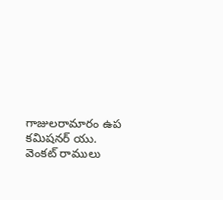గాజులరామారం ఉప కమిషనర్ యు. వెంకట్ రాములు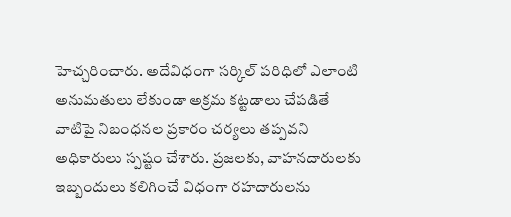హెచ్చరించారు. అదేవిధంగా సర్కిల్ పరిధిలో ఎలాంటి అనుమతులు లేకుండా అక్రమ కట్టడాలు చేపడితే వాటిపై నిబంధనల ప్రకారం చర్యలు తప్పవని అధికారులు స్పష్టం చేశారు. ప్రజలకు, వాహనదారులకు ఇబ్బందులు కలిగించే విధంగా రహదారులను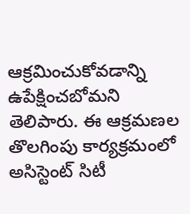ఆక్రమించుకోవడాన్ని ఉపేక్షించబోమని తెలిపారు. ఈ ఆక్రమణల తొలగింపు కార్యక్రమంలో అసిస్టెంట్ సిటీ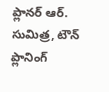ప్లానర్ ఆర్. సుమిత్ర, టౌన్ ప్లానింగ్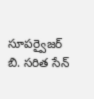సూపర్వైజర్ బి. సరిత సేన్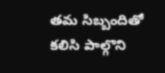తమ సిబ్బందితో కలిసి పాల్గొని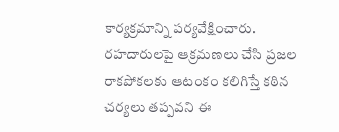కార్యక్రమాన్ని పర్యవేక్షించారు. రహదారులపై ఆక్రమణలు చేసి ప్రజల రాకపోకలకు ఆటంకం కలిగిస్తే కఠిన చర్యలు తప్పవని ఈ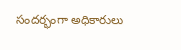సందర్భంగా అధికారులు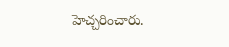హెచ్చరించారు.